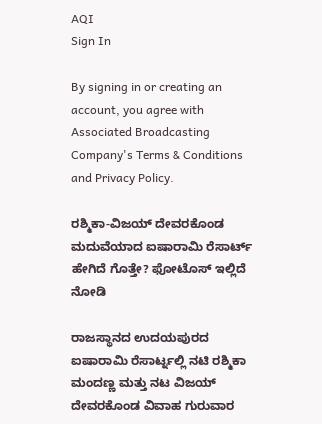AQI
Sign In

By signing in or creating an account, you agree with Associated Broadcasting Company's Terms & Conditions and Privacy Policy.

ರಶ್ಮಿಕಾ-ವಿಜಯ್ ದೇವರಕೊಂಡ ಮದುವೆಯಾದ ಐಷಾರಾಮಿ ರೆಸಾರ್ಟ್ ಹೇಗಿದೆ ಗೊತ್ತೇ? ಫೋಟೊಸ್ ಇಲ್ಲಿದೆ ನೋಡಿ

ರಾಜಸ್ಥಾನದ ಉದಯಪುರದ ಐಷಾರಾಮಿ ರೆಸಾರ್ಟ್ನಲ್ಲಿ ನಟಿ ರಶ್ಮಿಕಾ ಮಂದಣ್ಣ ಮತ್ತು ನಟ ವಿಜಯ್ ದೇವರಕೊಂಡ ವಿವಾಹ ಗುರುವಾರ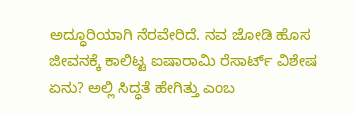ಅದ್ಧೂರಿಯಾಗಿ ನೆರವೇರಿದೆ. ನವ ಜೋಡಿ ಹೊಸ ಜೀವನಕ್ಕೆ ಕಾಲಿಟ್ಟ ಐಷಾರಾಮಿ ರೆಸಾರ್ಟ್ ವಿಶೇಷ ಏನು? ಅಲ್ಲಿ ಸಿದ್ಧತೆ ಹೇಗಿತ್ತು ಎಂಬ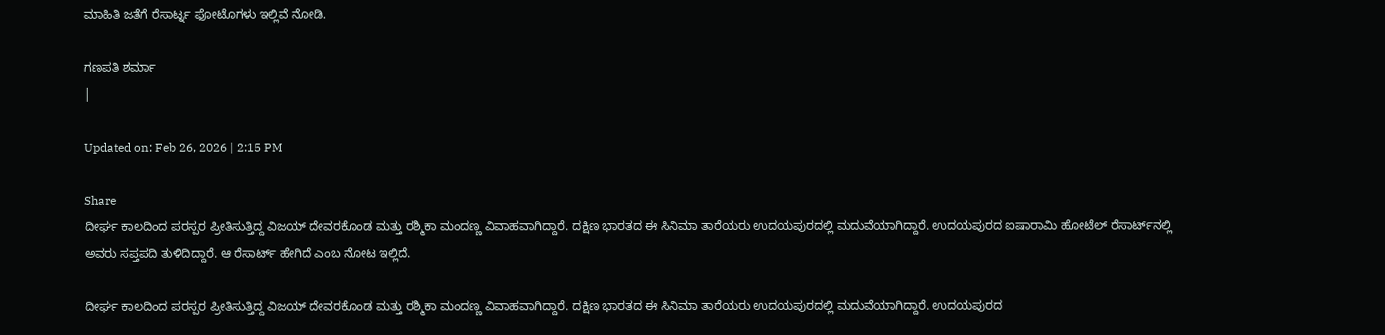ಮಾಹಿತಿ ಜತೆಗೆ ರೆಸಾರ್ಟ್ನ ಫೋಟೊಗಳು ಇಲ್ಲಿವೆ ನೋಡಿ.

ಗಣಪತಿ ಶರ್ಮಾ
|

Updated on: Feb 26, 2026 | 2:15 PM

Share
ದೀರ್ಘ ಕಾಲದಿಂದ ಪರಸ್ಪರ ಪ್ರೀತಿಸುತ್ತಿದ್ದ ವಿಜಯ್ ದೇವರಕೊಂಡ ಮತ್ತು ರಶ್ಮಿಕಾ ಮಂದಣ್ಣ ವಿವಾಹವಾಗಿದ್ದಾರೆ. ದಕ್ಷಿಣ ಭಾರತದ ಈ ಸಿನಿಮಾ ತಾರೆಯರು ಉದಯಪುರದಲ್ಲಿ ಮದುವೆಯಾಗಿದ್ದಾರೆ. ಉದಯಪುರದ ಐಷಾರಾಮಿ ಹೋಟೆಲ್ ರೆಸಾರ್ಟ್‌ನಲ್ಲಿ ಅವರು ಸಪ್ತಪದಿ ತುಳಿದಿದ್ದಾರೆ. ಆ ರೆಸಾರ್ಟ್ ಹೇಗಿದೆ ಎಂಬ ನೋಟ ಇಲ್ಲಿದೆ.

ದೀರ್ಘ ಕಾಲದಿಂದ ಪರಸ್ಪರ ಪ್ರೀತಿಸುತ್ತಿದ್ದ ವಿಜಯ್ ದೇವರಕೊಂಡ ಮತ್ತು ರಶ್ಮಿಕಾ ಮಂದಣ್ಣ ವಿವಾಹವಾಗಿದ್ದಾರೆ. ದಕ್ಷಿಣ ಭಾರತದ ಈ ಸಿನಿಮಾ ತಾರೆಯರು ಉದಯಪುರದಲ್ಲಿ ಮದುವೆಯಾಗಿದ್ದಾರೆ. ಉದಯಪುರದ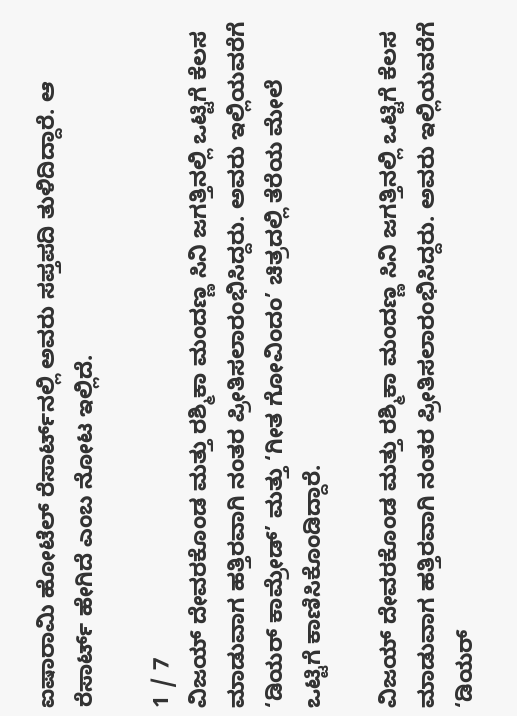ಐಷಾರಾಮಿ ಹೋಟೆಲ್ ರೆಸಾರ್ಟ್‌ನಲ್ಲಿ ಅವರು ಸಪ್ತಪದಿ ತುಳಿದಿದ್ದಾರೆ. ಆ ರೆಸಾರ್ಟ್ ಹೇಗಿದೆ ಎಂಬ ನೋಟ ಇಲ್ಲಿದೆ.

1 / 7
ವಿಜಯ್ ದೇವರಕೊಂಡ ಮತ್ತು ರಶ್ಮಿಕಾ ಮಂದಣ್ಣ ಸಿನಿ ಜಗತ್ತಿನಲ್ಲಿ ಒಟ್ಟಿಗೆ ಕೆಲಸ ಮಾಡುವಾಗ ಹತ್ತಿರವಾಗಿ ನಂತರ ಪ್ರೀತಿಸಲಾರಂಭಿಸಿದ್ದರು. ಅವರು ಇಲ್ಲಿಯವರೆಗೆ ‘ಡಿಯರ್ ಕಾಮ್ರೇಡ್’ ಮತ್ತು ‘ಗೀತ ಗೋವಿಂದಂ’ ಚಿತ್ರದಲ್ಲಿ ತೆರೆಯ ಮೇಲೆ ಒಟ್ಟಿಗೆ ಕಾಣಿಸಿಕೊಂಡಿದ್ದಾರೆ.

ವಿಜಯ್ ದೇವರಕೊಂಡ ಮತ್ತು ರಶ್ಮಿಕಾ ಮಂದಣ್ಣ ಸಿನಿ ಜಗತ್ತಿನಲ್ಲಿ ಒಟ್ಟಿಗೆ ಕೆಲಸ ಮಾಡುವಾಗ ಹತ್ತಿರವಾಗಿ ನಂತರ ಪ್ರೀತಿಸಲಾರಂಭಿಸಿದ್ದರು. ಅವರು ಇಲ್ಲಿಯವರೆಗೆ ‘ಡಿಯರ್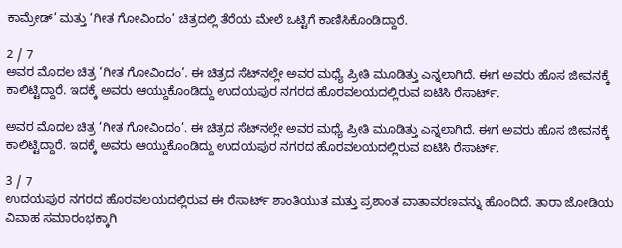ಕಾಮ್ರೇಡ್’ ಮತ್ತು ‘ಗೀತ ಗೋವಿಂದಂ’ ಚಿತ್ರದಲ್ಲಿ ತೆರೆಯ ಮೇಲೆ ಒಟ್ಟಿಗೆ ಕಾಣಿಸಿಕೊಂಡಿದ್ದಾರೆ.

2 / 7
ಅವರ ಮೊದಲ ಚಿತ್ರ ‘ಗೀತ ಗೋವಿಂದಂ’. ಈ ಚಿತ್ರದ ಸೆಟ್‌ನಲ್ಲೇ ಅವರ ಮಧ್ಯೆ ಪ್ರೀತಿ ಮೂಡಿತ್ತು ಎನ್ನಲಾಗಿದೆ. ಈಗ ಅವರು ಹೊಸ ಜೀವನಕ್ಕೆ ಕಾಲಿಟ್ಟಿದ್ದಾರೆ. ಇದಕ್ಕೆ ಅವರು ಆಯ್ದುಕೊಂಡಿದ್ದು ಉದಯಪುರ ನಗರದ ಹೊರವಲಯದಲ್ಲಿರುವ ಐಟಿಸಿ ರೆಸಾರ್ಟ್‌.

ಅವರ ಮೊದಲ ಚಿತ್ರ ‘ಗೀತ ಗೋವಿಂದಂ’. ಈ ಚಿತ್ರದ ಸೆಟ್‌ನಲ್ಲೇ ಅವರ ಮಧ್ಯೆ ಪ್ರೀತಿ ಮೂಡಿತ್ತು ಎನ್ನಲಾಗಿದೆ. ಈಗ ಅವರು ಹೊಸ ಜೀವನಕ್ಕೆ ಕಾಲಿಟ್ಟಿದ್ದಾರೆ. ಇದಕ್ಕೆ ಅವರು ಆಯ್ದುಕೊಂಡಿದ್ದು ಉದಯಪುರ ನಗರದ ಹೊರವಲಯದಲ್ಲಿರುವ ಐಟಿಸಿ ರೆಸಾರ್ಟ್‌.

3 / 7
ಉದಯಪುರ ನಗರದ ಹೊರವಲಯದಲ್ಲಿರುವ ಈ ರೆಸಾರ್ಟ್ ಶಾಂತಿಯುತ ಮತ್ತು ಪ್ರಶಾಂತ ವಾತಾವರಣವನ್ನು ಹೊಂದಿದೆ. ತಾರಾ ಜೋಡಿಯ ವಿವಾಹ ಸಮಾರಂಭಕ್ಕಾಗಿ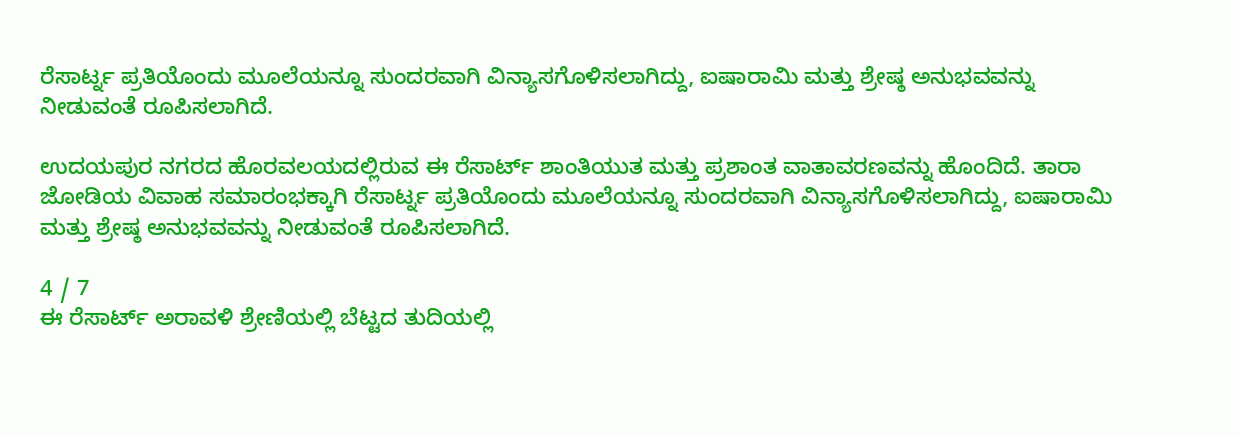ರೆಸಾರ್ಟ್ನ ಪ್ರತಿಯೊಂದು ಮೂಲೆಯನ್ನೂ ಸುಂದರವಾಗಿ ವಿನ್ಯಾಸಗೊಳಿಸಲಾಗಿದ್ದು, ಐಷಾರಾಮಿ ಮತ್ತು ಶ್ರೇಷ್ಠ ಅನುಭವವನ್ನು ನೀಡುವಂತೆ ರೂಪಿಸಲಾಗಿದೆ.

ಉದಯಪುರ ನಗರದ ಹೊರವಲಯದಲ್ಲಿರುವ ಈ ರೆಸಾರ್ಟ್ ಶಾಂತಿಯುತ ಮತ್ತು ಪ್ರಶಾಂತ ವಾತಾವರಣವನ್ನು ಹೊಂದಿದೆ. ತಾರಾ ಜೋಡಿಯ ವಿವಾಹ ಸಮಾರಂಭಕ್ಕಾಗಿ ರೆಸಾರ್ಟ್ನ ಪ್ರತಿಯೊಂದು ಮೂಲೆಯನ್ನೂ ಸುಂದರವಾಗಿ ವಿನ್ಯಾಸಗೊಳಿಸಲಾಗಿದ್ದು, ಐಷಾರಾಮಿ ಮತ್ತು ಶ್ರೇಷ್ಠ ಅನುಭವವನ್ನು ನೀಡುವಂತೆ ರೂಪಿಸಲಾಗಿದೆ.

4 / 7
ಈ ರೆಸಾರ್ಟ್ ಅರಾವಳಿ ಶ್ರೇಣಿಯಲ್ಲಿ ಬೆಟ್ಟದ ತುದಿಯಲ್ಲಿ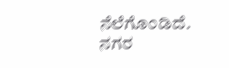ನೆಲೆಗೊಂಡಿದೆ. ನಗರ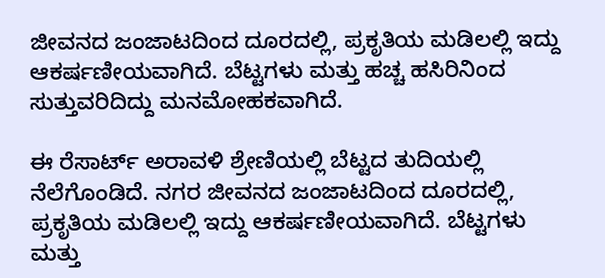ಜೀವನದ ಜಂಜಾಟದಿಂದ ದೂರದಲ್ಲಿ, ಪ್ರಕೃತಿಯ ಮಡಿಲಲ್ಲಿ ಇದ್ದು ಆಕರ್ಷಣೀಯವಾಗಿದೆ. ಬೆಟ್ಟಗಳು ಮತ್ತು ಹಚ್ಚ ಹಸಿರಿನಿಂದ ಸುತ್ತುವರಿದಿದ್ದು ಮನಮೋಹಕವಾಗಿದೆ.

ಈ ರೆಸಾರ್ಟ್ ಅರಾವಳಿ ಶ್ರೇಣಿಯಲ್ಲಿ ಬೆಟ್ಟದ ತುದಿಯಲ್ಲಿ ನೆಲೆಗೊಂಡಿದೆ. ನಗರ ಜೀವನದ ಜಂಜಾಟದಿಂದ ದೂರದಲ್ಲಿ, ಪ್ರಕೃತಿಯ ಮಡಿಲಲ್ಲಿ ಇದ್ದು ಆಕರ್ಷಣೀಯವಾಗಿದೆ. ಬೆಟ್ಟಗಳು ಮತ್ತು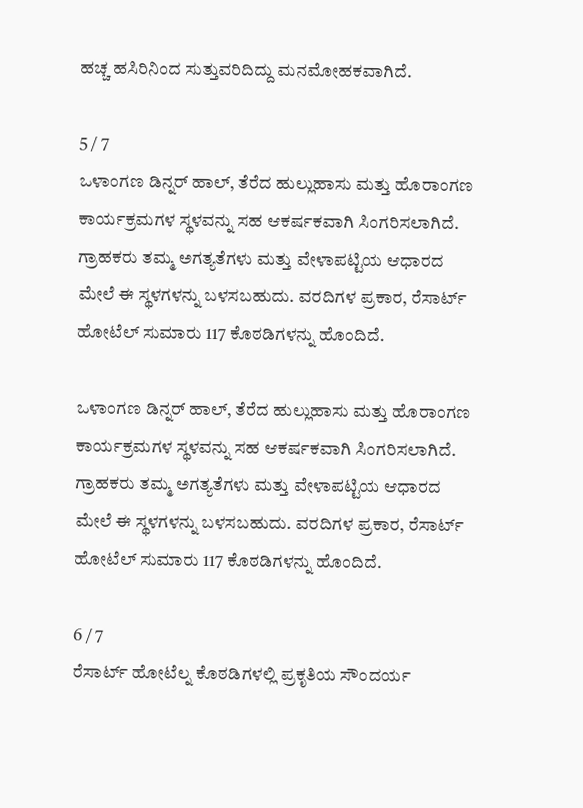ಹಚ್ಚ ಹಸಿರಿನಿಂದ ಸುತ್ತುವರಿದಿದ್ದು ಮನಮೋಹಕವಾಗಿದೆ.

5 / 7
ಒಳಾಂಗಣ ಡಿನ್ನರ್ ಹಾಲ್, ತೆರೆದ ಹುಲ್ಲುಹಾಸು ಮತ್ತು ಹೊರಾಂಗಣ ಕಾರ್ಯಕ್ರಮಗಳ ಸ್ಥಳವನ್ನು ಸಹ ಆಕರ್ಷಕವಾಗಿ ಸಿಂಗರಿಸಲಾಗಿದೆ. ಗ್ರಾಹಕರು ತಮ್ಮ ಅಗತ್ಯತೆಗಳು ಮತ್ತು ವೇಳಾಪಟ್ಟಿಯ ಆಧಾರದ ಮೇಲೆ ಈ ಸ್ಥಳಗಳನ್ನು ಬಳಸಬಹುದು. ವರದಿಗಳ ಪ್ರಕಾರ, ರೆಸಾರ್ಟ್ ಹೋಟೆಲ್ ಸುಮಾರು 117 ಕೊಠಡಿಗಳನ್ನು ಹೊಂದಿದೆ.

ಒಳಾಂಗಣ ಡಿನ್ನರ್ ಹಾಲ್, ತೆರೆದ ಹುಲ್ಲುಹಾಸು ಮತ್ತು ಹೊರಾಂಗಣ ಕಾರ್ಯಕ್ರಮಗಳ ಸ್ಥಳವನ್ನು ಸಹ ಆಕರ್ಷಕವಾಗಿ ಸಿಂಗರಿಸಲಾಗಿದೆ. ಗ್ರಾಹಕರು ತಮ್ಮ ಅಗತ್ಯತೆಗಳು ಮತ್ತು ವೇಳಾಪಟ್ಟಿಯ ಆಧಾರದ ಮೇಲೆ ಈ ಸ್ಥಳಗಳನ್ನು ಬಳಸಬಹುದು. ವರದಿಗಳ ಪ್ರಕಾರ, ರೆಸಾರ್ಟ್ ಹೋಟೆಲ್ ಸುಮಾರು 117 ಕೊಠಡಿಗಳನ್ನು ಹೊಂದಿದೆ.

6 / 7
ರೆಸಾರ್ಟ್ ಹೋಟೆಲ್ನ ಕೊಠಡಿಗಳಲ್ಲಿ ಪ್ರಕೃತಿಯ ಸೌಂದರ್ಯ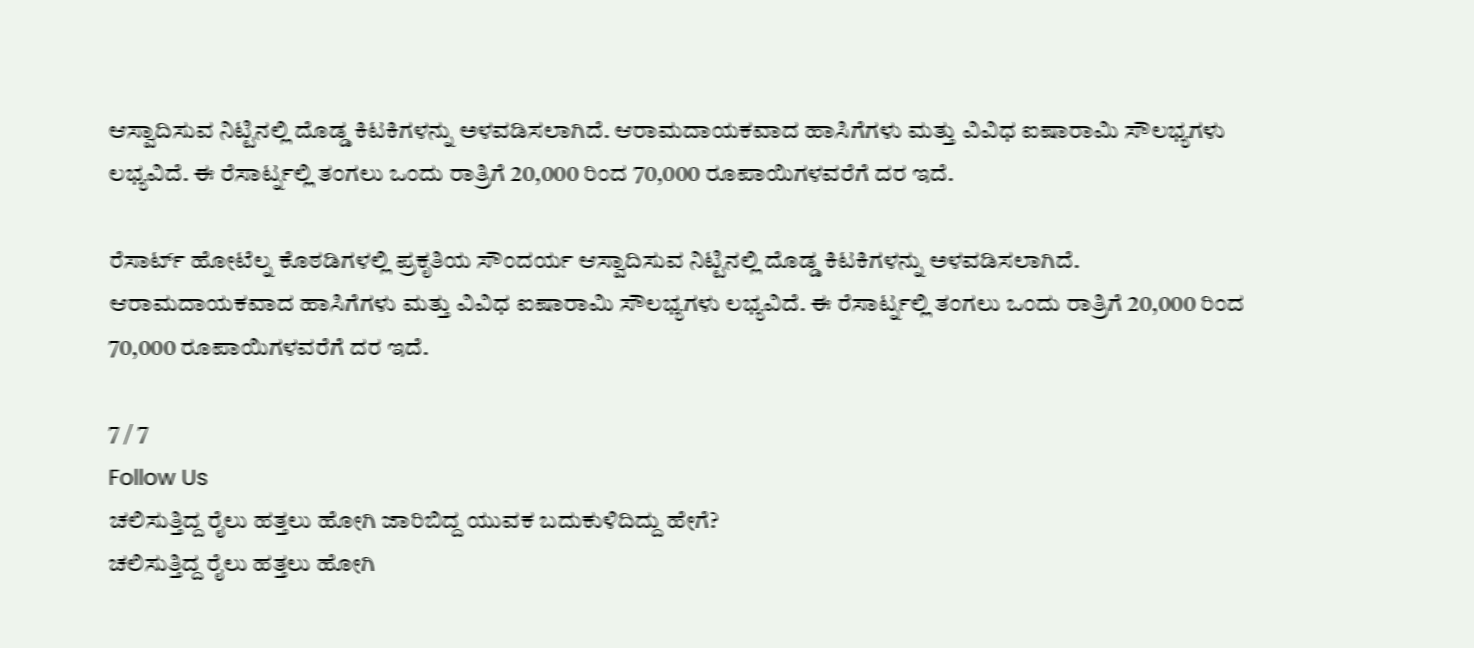ಆಸ್ವಾದಿಸುವ ನಿಟ್ಟಿನಲ್ಲಿ ದೊಡ್ಡ ಕಿಟಕಿಗಳನ್ನು ಅಳವಡಿಸಲಾಗಿದೆ. ಆರಾಮದಾಯಕವಾದ ಹಾಸಿಗೆಗಳು ಮತ್ತು ವಿವಿಧ ಐಷಾರಾಮಿ ಸೌಲಭ್ಯಗಳು ಲಭ್ಯವಿದೆ. ಈ ರೆಸಾರ್ಟ್ನಲ್ಲಿ ತಂಗಲು ಒಂದು ರಾತ್ರಿಗೆ 20,000 ರಿಂದ 70,000 ರೂಪಾಯಿಗಳವರೆಗೆ ದರ ಇದೆ.

ರೆಸಾರ್ಟ್ ಹೋಟೆಲ್ನ ಕೊಠಡಿಗಳಲ್ಲಿ ಪ್ರಕೃತಿಯ ಸೌಂದರ್ಯ ಆಸ್ವಾದಿಸುವ ನಿಟ್ಟಿನಲ್ಲಿ ದೊಡ್ಡ ಕಿಟಕಿಗಳನ್ನು ಅಳವಡಿಸಲಾಗಿದೆ. ಆರಾಮದಾಯಕವಾದ ಹಾಸಿಗೆಗಳು ಮತ್ತು ವಿವಿಧ ಐಷಾರಾಮಿ ಸೌಲಭ್ಯಗಳು ಲಭ್ಯವಿದೆ. ಈ ರೆಸಾರ್ಟ್ನಲ್ಲಿ ತಂಗಲು ಒಂದು ರಾತ್ರಿಗೆ 20,000 ರಿಂದ 70,000 ರೂಪಾಯಿಗಳವರೆಗೆ ದರ ಇದೆ.

7 / 7
Follow Us
ಚಲಿಸುತ್ತಿದ್ದ ರೈಲು ಹತ್ತಲು ಹೋಗಿ ಜಾರಿಬಿದ್ದ ಯುವಕ ಬದುಕುಳಿದಿದ್ದು ಹೇಗೆ?
ಚಲಿಸುತ್ತಿದ್ದ ರೈಲು ಹತ್ತಲು ಹೋಗಿ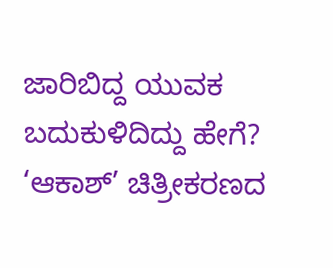ಜಾರಿಬಿದ್ದ ಯುವಕ ಬದುಕುಳಿದಿದ್ದು ಹೇಗೆ?
‘ಆಕಾಶ್’ ಚಿತ್ರೀಕರಣದ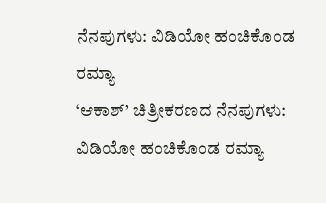ನೆನಪುಗಳು: ವಿಡಿಯೋ ಹಂಚಿಕೊಂಡ ರಮ್ಯಾ
‘ಆಕಾಶ್’ ಚಿತ್ರೀಕರಣದ ನೆನಪುಗಳು: ವಿಡಿಯೋ ಹಂಚಿಕೊಂಡ ರಮ್ಯಾ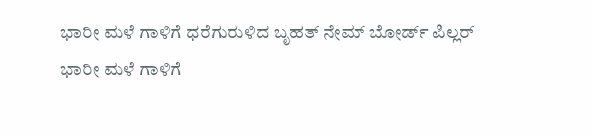ಭಾರೀ ಮಳೆ ಗಾಳಿಗೆ ಧರೆಗುರುಳಿದ ಬೃಹತ್ ನೇಮ್ ಬೋರ್ಡ್ ಪಿಲ್ಲರ್
ಭಾರೀ ಮಳೆ ಗಾಳಿಗೆ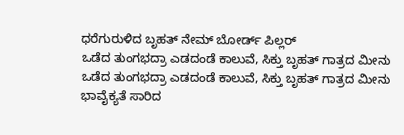ಧರೆಗುರುಳಿದ ಬೃಹತ್ ನೇಮ್ ಬೋರ್ಡ್ ಪಿಲ್ಲರ್
ಒಡೆದ ತುಂಗಭದ್ರಾ ಎಡದಂಡೆ ಕಾಲುವೆ, ಸಿಕ್ತು ಬೃಹತ್ ಗಾತ್ರದ ಮೀನು
ಒಡೆದ ತುಂಗಭದ್ರಾ ಎಡದಂಡೆ ಕಾಲುವೆ, ಸಿಕ್ತು ಬೃಹತ್ ಗಾತ್ರದ ಮೀನು
ಭಾವೈಕ್ಯತೆ ಸಾರಿದ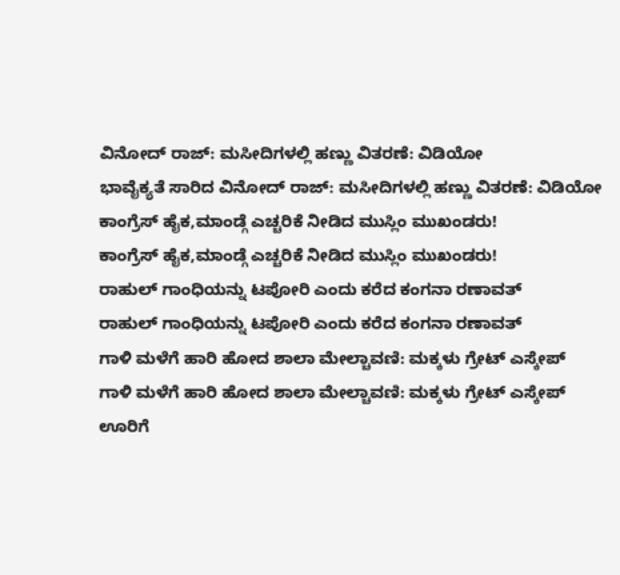ವಿನೋದ್ ರಾಜ್: ಮಸೀದಿಗಳಲ್ಲಿ ಹಣ್ಣು ವಿತರಣೆ: ವಿಡಿಯೋ
ಭಾವೈಕ್ಯತೆ ಸಾರಿದ ವಿನೋದ್ ರಾಜ್: ಮಸೀದಿಗಳಲ್ಲಿ ಹಣ್ಣು ವಿತರಣೆ: ವಿಡಿಯೋ
ಕಾಂಗ್ರೆಸ್ ಹೈಕ,ಮಾಂಡ್ಗೆ ಎಚ್ಚರಿಕೆ ನೀಡಿದ ಮುಸ್ಲಿಂ ಮುಖಂಡರು!
ಕಾಂಗ್ರೆಸ್ ಹೈಕ,ಮಾಂಡ್ಗೆ ಎಚ್ಚರಿಕೆ ನೀಡಿದ ಮುಸ್ಲಿಂ ಮುಖಂಡರು!
ರಾಹುಲ್ ಗಾಂಧಿಯನ್ನು ಟಪೋರಿ ಎಂದು ಕರೆದ ಕಂಗನಾ ರಣಾವತ್
ರಾಹುಲ್ ಗಾಂಧಿಯನ್ನು ಟಪೋರಿ ಎಂದು ಕರೆದ ಕಂಗನಾ ರಣಾವತ್
ಗಾಳಿ ಮಳೆಗೆ ಹಾರಿ ಹೋದ ಶಾಲಾ ಮೇಲ್ಚಾವಣಿ: ಮಕ್ಕಳು ಗ್ರೇಟ್ ಎಸ್ಕೇಪ್
ಗಾಳಿ ಮಳೆಗೆ ಹಾರಿ ಹೋದ ಶಾಲಾ ಮೇಲ್ಚಾವಣಿ: ಮಕ್ಕಳು ಗ್ರೇಟ್ ಎಸ್ಕೇಪ್
ಊರಿಗೆ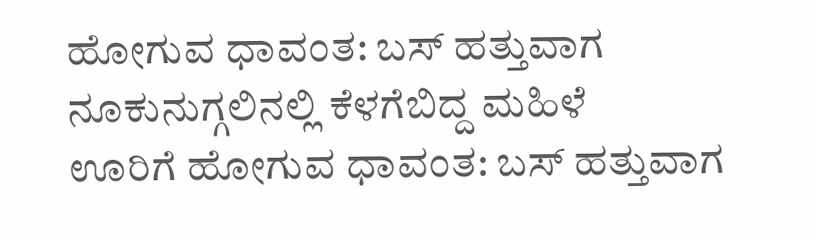ಹೋಗುವ ಧಾವಂತ: ಬಸ್ ಹತ್ತುವಾಗ ನೂಕುನುಗ್ಗಲಿನಲ್ಲಿ ಕೆಳಗೆಬಿದ್ದ ಮಹಿಳೆ
ಊರಿಗೆ ಹೋಗುವ ಧಾವಂತ: ಬಸ್ ಹತ್ತುವಾಗ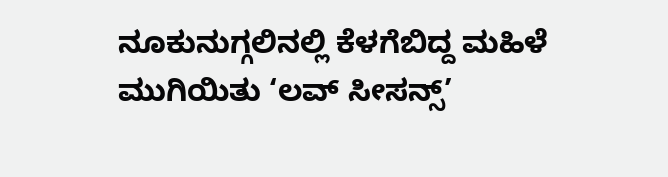ನೂಕುನುಗ್ಗಲಿನಲ್ಲಿ ಕೆಳಗೆಬಿದ್ದ ಮಹಿಳೆ
ಮುಗಿಯಿತು ‘ಲವ್ ಸೀಸನ್ಸ್’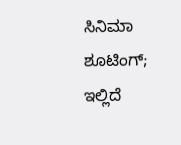ಸಿನಿಮಾ ಶೂಟಿಂಗ್; ಇಲ್ಲಿದೆ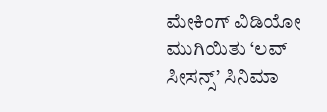ಮೇಕಿಂಗ್ ವಿಡಿಯೋ
ಮುಗಿಯಿತು ‘ಲವ್ ಸೀಸನ್ಸ್’ ಸಿನಿಮಾ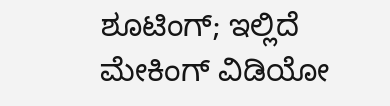ಶೂಟಿಂಗ್; ಇಲ್ಲಿದೆ ಮೇಕಿಂಗ್ ವಿಡಿಯೋ